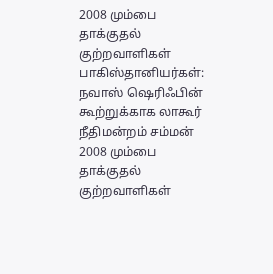2008 மும்பை தாக்குதல் குற்றவாளிகள் பாகிஸ்தானியர்கள்: நவாஸ் ஷெரிஃபின் கூற்றுக்காக லாகூர் நீதிமன்றம் சம்மன்
2008 மும்பை தாக்குதல் குற்றவாளிகள்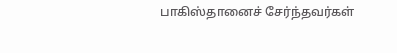பாகிஸ்தானைச் சேர்ந்தவர்கள்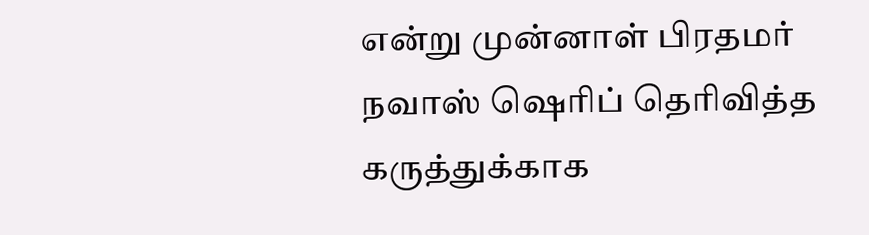என்று முன்னாள் பிரதமர் நவாஸ் ஷெரிப் தெரிவித்த கருத்துக்காக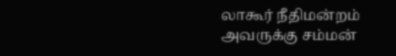லாகூர் நீதிமன்றம் அவருக்கு சம்மன்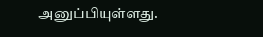அனுப்பியுள்ளது.